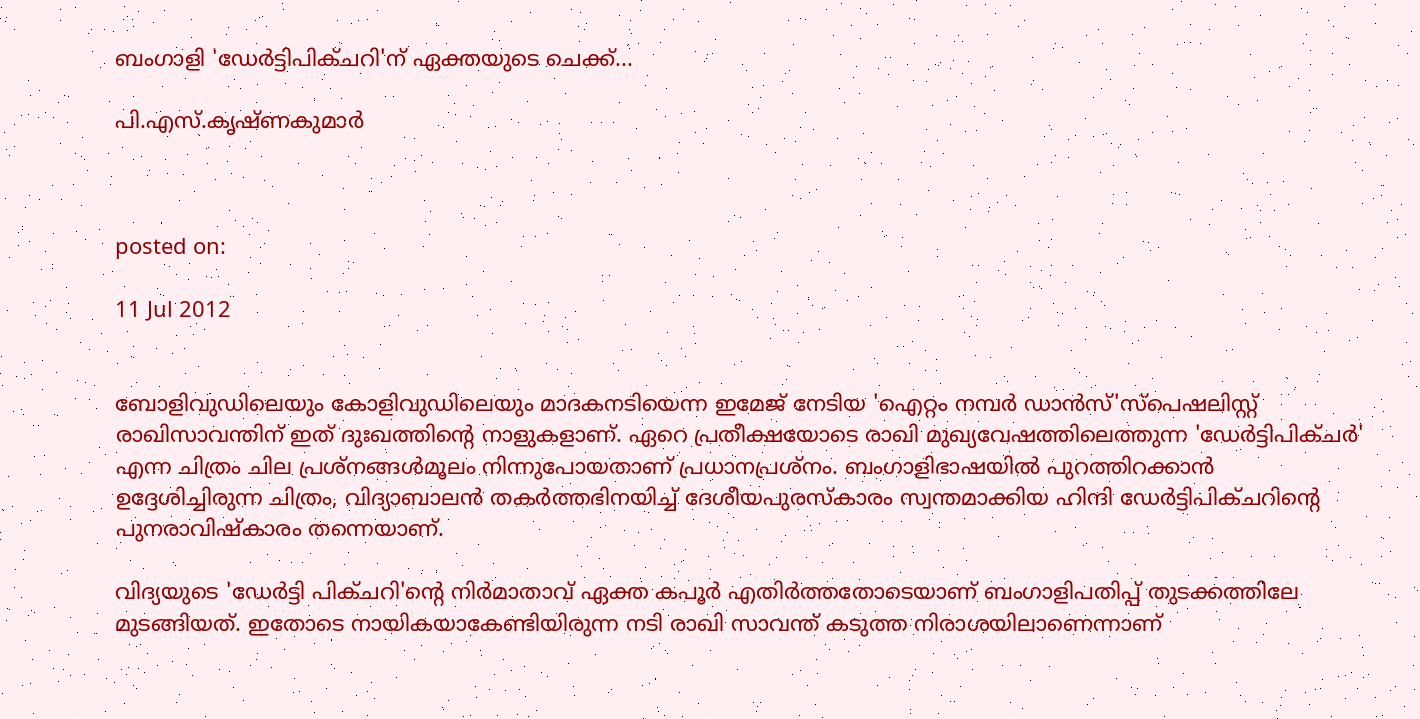ബംഗാളി 'ഡേര്‍ട്ടിപിക്ചറി'ന് ഏക്തയുടെ ചെക്ക്...

പി.എസ്.കൃഷ്ണകുമാര്‍



posted on:

11 Jul 2012


ബോളിവുഡിലെയും കോളിവുഡിലെയും മാദകനടിയെന്ന ഇമേജ് നേടിയ 'ഐറ്റം നമ്പര്‍ ഡാന്‍സ്'സ്‌പെഷലിസ്റ്റ് രാഖിസാവന്തിന് ഇത് ദുഃഖത്തിന്റെ നാളുകളാണ്. ഏറെ പ്രതീക്ഷയോടെ രാഖി മുഖ്യവേഷത്തിലെത്തുന്ന 'ഡേര്‍ട്ടിപിക്ചര്‍' എന്ന ചിത്രം ചില പ്രശ്‌നങ്ങള്‍മൂലം നിന്നുപോയതാണ് പ്രധാനപ്രശ്‌നം. ബംഗാളിഭാഷയില്‍ പുറത്തിറക്കാന്‍ ഉദ്ദേശിച്ചിരുന്ന ചിത്രം, വിദ്യാബാലന്‍ തകര്‍ത്തഭിനയിച്ച് ദേശീയപുരസ്‌കാരം സ്വന്തമാക്കിയ ഹിന്ദി ഡേര്‍ട്ടിപിക്ചറിന്റെ പുനരാവിഷ്‌കാരം തന്നെയാണ്.

വിദ്യയുടെ 'ഡേര്‍ട്ടി പിക്ചറി'ന്റെ നിര്‍മാതാവ് ഏക്ത കപൂര്‍ എതിര്‍ത്തതോടെയാണ് ബംഗാളിപതിപ്പ് തുടക്കത്തിലേ മുടങ്ങിയത്. ഇതോടെ നായികയാകേണ്ടിയിരുന്ന നടി രാഖി സാവന്ത് കടുത്ത നിരാശയിലാണെന്നാണ്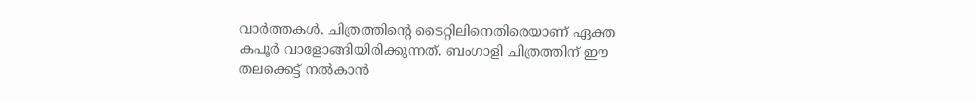വാര്‍ത്തകള്‍. ചിത്രത്തിന്റെ ടൈറ്റിലിനെതിരെയാണ് ഏക്ത കപൂര്‍ വാളോങ്ങിയിരിക്കുന്നത്. ബംഗാളി ചിത്രത്തിന് ഈ തലക്കെട്ട് നല്‍കാന്‍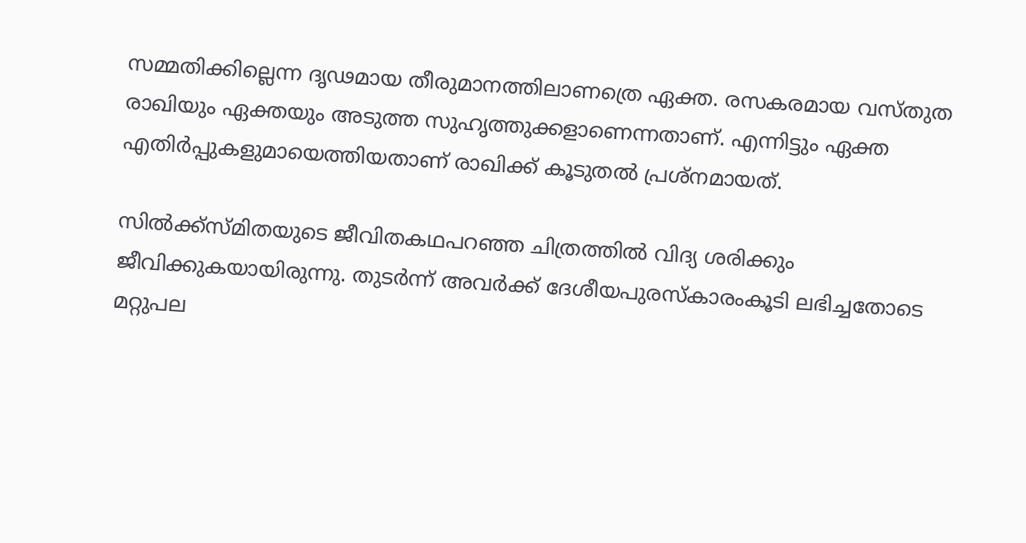സമ്മതിക്കില്ലെന്ന ദൃഢമായ തീരുമാനത്തിലാണത്രെ ഏക്ത. രസകരമായ വസ്തുത രാഖിയും ഏക്തയും അടുത്ത സുഹൃത്തുക്കളാണെന്നതാണ്. എന്നിട്ടും ഏക്ത എതിര്‍പ്പുകളുമായെത്തിയതാണ് രാഖിക്ക് കൂടുതല്‍ പ്രശ്‌നമായത്.

സില്‍ക്ക്‌സ്മിതയുടെ ജീവിതകഥപറഞ്ഞ ചിത്രത്തില്‍ വിദ്യ ശരിക്കും ജീവിക്കുകയായിരുന്നു. തുടര്‍ന്ന് അവര്‍ക്ക് ദേശീയപുരസ്‌കാരംകൂടി ലഭിച്ചതോടെ മറ്റുപല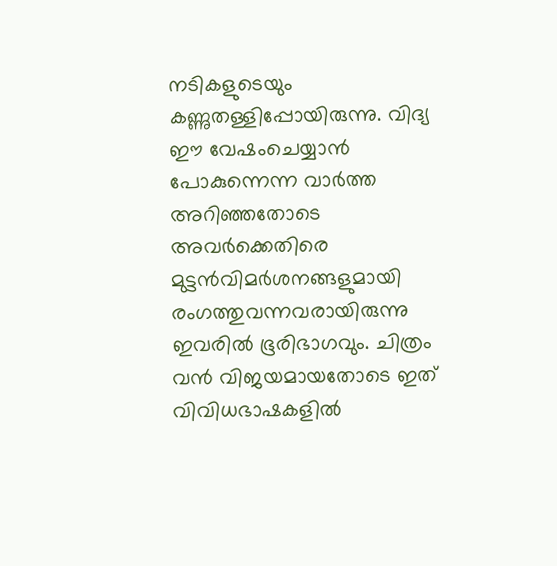നടികളുടെയും കണ്ണുതള്ളിപ്പോയിരുന്നു. വിദ്യ ഈ വേഷംചെയ്യാന്‍ പോകുന്നെന്ന വാര്‍ത്ത അറിഞ്ഞതോടെ അവര്‍ക്കെതിരെ മുട്ടന്‍വിമര്‍ശനങ്ങളുമായി രംഗത്തുവന്നവരായിരുന്നു ഇവരില്‍ ഭൂരിഭാഗവും. ചിത്രം വന്‍ വിജയമായതോടെ ഇത് വിവിധഭാഷകളില്‍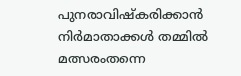പുനരാവിഷ്‌കരിക്കാന്‍ നിര്‍മാതാക്കള്‍ തമ്മില്‍ മത്സരംതന്നെ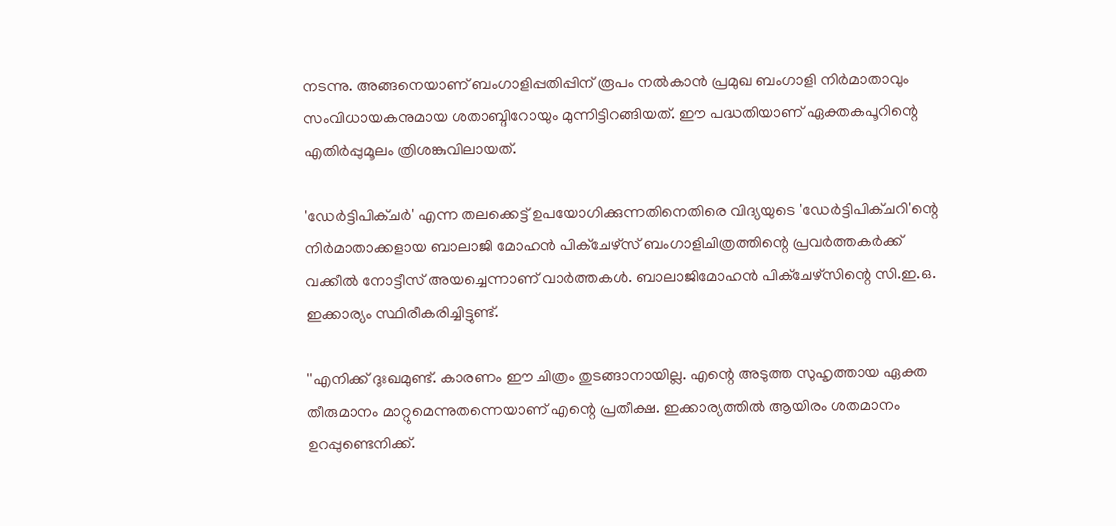നടന്നു. അങ്ങനെയാണ് ബംഗാളിപ്പതിപ്പിന് രൂപം നല്‍കാന്‍ പ്രമുഖ ബംഗാളി നിര്‍മാതാവും സംവിധായകനുമായ ശതാബ്ദിറോയും മുന്നിട്ടിറങ്ങിയത്. ഈ പദ്ധതിയാണ് ഏക്തകപൂറിന്റെ എതിര്‍പ്പുമൂലം ത്രിശങ്കുവിലായത്.

'ഡേര്‍ട്ടിപിക്ചര്‍' എന്ന തലക്കെട്ട് ഉപയോഗിക്കുന്നതിനെതിരെ വിദ്യയുടെ 'ഡേര്‍ട്ടിപിക്ചറി'ന്റെ നിര്‍മാതാക്കളായ ബാലാജി മോഹന്‍ പിക്‌ചേഴ്‌സ് ബംഗാളിചിത്രത്തിന്റെ പ്രവര്‍ത്തകര്‍ക്ക് വക്കീല്‍ നോട്ടീസ് അയച്ചെന്നാണ് വാര്‍ത്തകള്‍. ബാലാജിമോഹന്‍ പിക്‌ചേഴ്‌സിന്റെ സി.ഇ.ഒ. ഇക്കാര്യം സ്ഥിരീകരിച്ചിട്ടുണ്ട്.

''എനിക്ക് ദുഃഖമുണ്ട്. കാരണം ഈ ചിത്രം തുടങ്ങാനായില്ല. എന്റെ അടുത്ത സുഹൃത്തായ ഏക്ത തീരുമാനം മാറ്റുമെന്നുതന്നെയാണ് എന്റെ പ്രതീക്ഷ. ഇക്കാര്യത്തില്‍ ആയിരം ശതമാനം ഉറപ്പുണ്ടെനിക്ക്.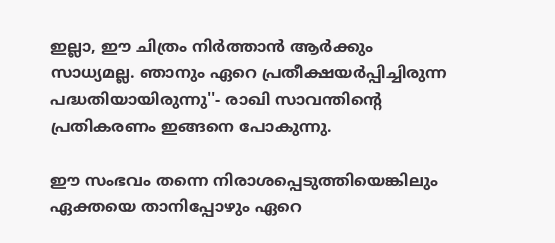ഇല്ലാ, ഈ ചിത്രം നിര്‍ത്താന്‍ ആര്‍ക്കും സാധ്യമല്ല. ഞാനും ഏറെ പ്രതീക്ഷയര്‍പ്പിച്ചിരുന്ന പദ്ധതിയായിരുന്നു''- രാഖി സാവന്തിന്റെ പ്രതികരണം ഇങ്ങനെ പോകുന്നു.

ഈ സംഭവം തന്നെ നിരാശപ്പെടുത്തിയെങ്കിലും ഏക്തയെ താനിപ്പോഴും ഏറെ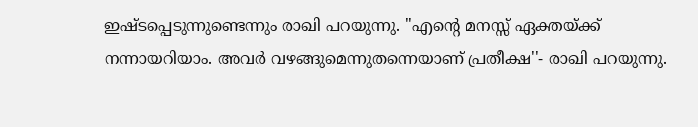ഇഷ്ടപ്പെടുന്നുണ്ടെന്നും രാഖി പറയുന്നു. ''എന്റെ മനസ്സ് ഏക്തയ്ക്ക് നന്നായറിയാം. അവര്‍ വഴങ്ങുമെന്നുതന്നെയാണ് പ്രതീക്ഷ''- രാഖി പറയുന്നു.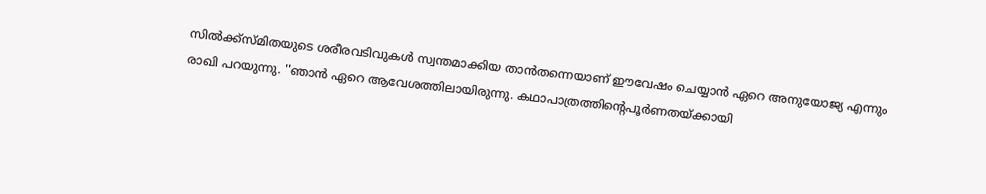സില്‍ക്ക്‌സ്മിതയുടെ ശരീരവടിവുകള്‍ സ്വന്തമാക്കിയ താന്‍തന്നെയാണ് ഈവേഷം ചെയ്യാന്‍ ഏറെ അനുയോജ്യ എന്നും രാഖി പറയുന്നു. ''ഞാന്‍ ഏറെ ആവേശത്തിലായിരുന്നു. കഥാപാത്രത്തിന്റെപൂര്‍ണതയ്ക്കായി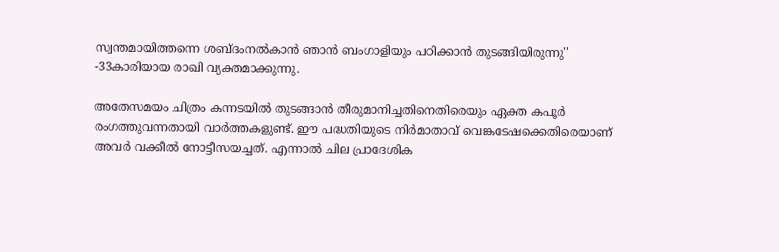സ്വന്തമായിത്തന്നെ ശബ്ദംനല്‍കാന്‍ ഞാന്‍ ബംഗാളിയും പഠിക്കാന്‍ തുടങ്ങിയിരുന്നു'' -33കാരിയായ രാഖി വ്യക്തമാക്കുന്നു.

അതേസമയം ചിത്രം കന്നടയില്‍ തുടങ്ങാന്‍ തീരുമാനിച്ചതിനെതിരെയും ഏക്ത കപൂര്‍ രംഗത്തുവന്നതായി വാര്‍ത്തകളുണ്ട്. ഈ പദ്ധതിയുടെ നിര്‍മാതാവ് വെങ്കടേഷക്കെതിരെയാണ് അവര്‍ വക്കീല്‍ നോട്ടീസയച്ചത്. എന്നാല്‍ ചില പ്രാദേശിക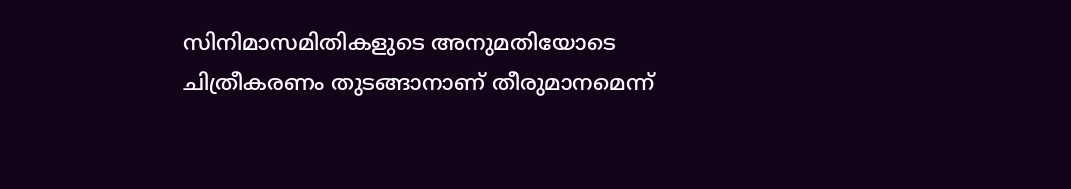സിനിമാസമിതികളുടെ അനുമതിയോടെ ചിത്രീകരണം തുടങ്ങാനാണ് തീരുമാനമെന്ന്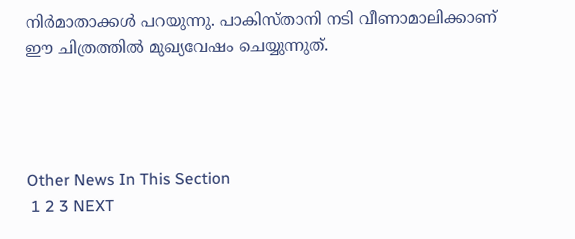നിര്‍മാതാക്കള്‍ പറയുന്നു. പാകിസ്താനി നടി വീണാമാലിക്കാണ് ഈ ചിത്രത്തില്‍ മുഖ്യവേഷം ചെയ്യുന്നുത്.




Other News In This Section
 1 2 3 NEXT